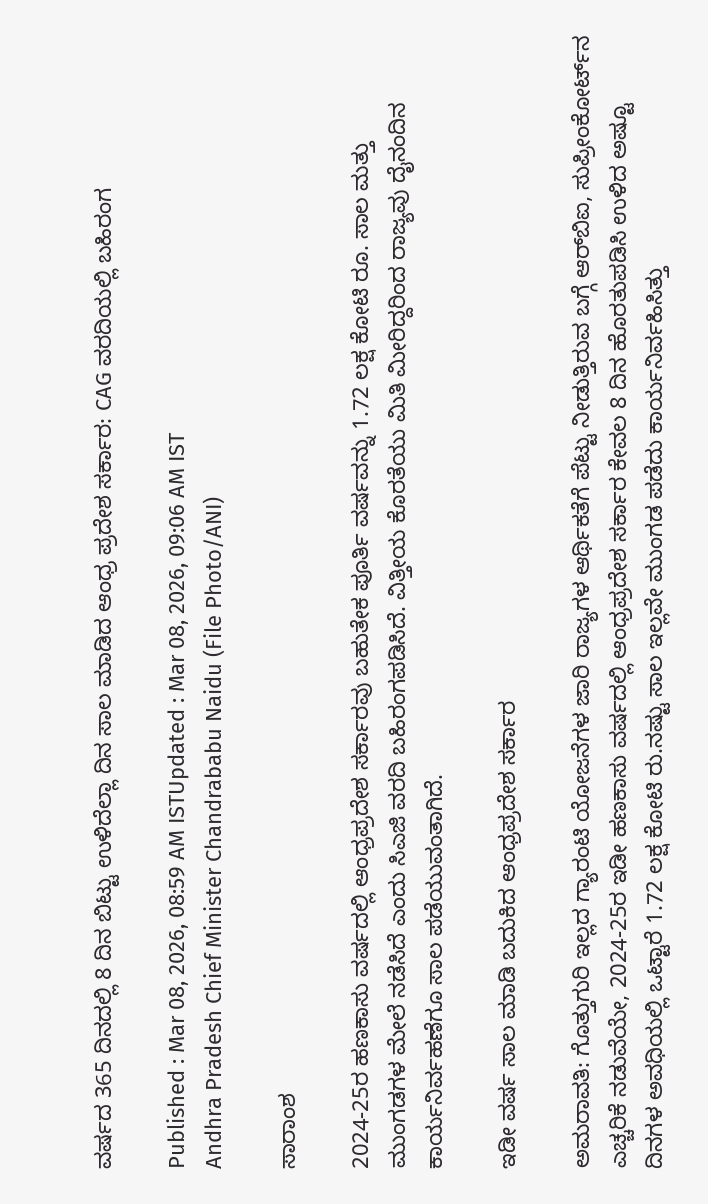ವರ್ಷದ 365 ದಿನದಲ್ಲಿ 8 ದಿನ ಬಿಟ್ಟು ಉಳಿದೆಲ್ಲಾ ದಿನ ಸಾಲ ಮಾಡಿದ ಆಂಧ್ರ ಪ್ರದೇಶ ಸರ್ಕಾರ: CAG ವರದಿಯಲ್ಲಿ ಬಹಿರಂಗ

Published : Mar 08, 2026, 08:59 AM ISTUpdated : Mar 08, 2026, 09:06 AM IST
Andhra Pradesh Chief Minister Chandrababu Naidu (File Photo/ANI)

ಸಾರಾಂಶ

2024-25ರ ಹಣಕಾಸು ವರ್ಷದಲ್ಲಿ ಆಂಧ್ರಪ್ರದೇಶ ಸರ್ಕಾರವು ಬಹುತೇಕ ಪೂರ್ತಿ ವರ್ಷವನ್ನು 1.72 ಲಕ್ಷ ಕೋಟಿ ರೂ. ಸಾಲ ಮತ್ತು ಮುಂಗಡಗಳ ಮೇಲೆ ನಡೆಸಿದೆ ಎಂದು ಸಿಎಜಿ ವರದಿ ಬಹಿರಂಗಪಡಿಸಿದೆ. ವಿತ್ತೀಯ ಕೊರತೆಯು ಮಿತಿ ಮೀರಿದ್ದರಿಂದ ರಾಜ್ಯವು ದೈನಂದಿನ ಕಾರ್ಯನಿರ್ವಹಣೆಗೂ ಸಾಲ ಪಡೆಯುವಂತಾಗಿದೆ.

ಇಡೀ ವರ್ಷ ಸಾಲ ಮಾಡಿ ಬದುಕಿದ ಆಂಧ್ರಪ್ರದೇಶ ಸರ್ಕಾರ

ಅಮರಾವತಿ: ಗೊತ್ತುಗುರಿ ಇಲ್ಲದ ಗ್ಯಾರಂಟಿ ಯೋಜನೆಗಳ ಜಾರಿ ರಾಜ್ಯಗಳ ಆರ್ಥಿಕತೆಗೆ ಪೆಟ್ಟು ನೀಡುತ್ತಿರುವ ಬಗ್ಗೆ ಆರ್‌ಬಿಐ, ಸುಪ್ರೀಂಕೋರ್ಟ್‌ನ ಎಚ್ಚರಿಕೆ ನಡುವೆಯೇ, 2024-25ರ ಇಡೀ ಹಣಕಾಸು ವರ್ಷದಲ್ಲಿ ಆಂಧ್ರಪ್ರದೇಶ ಸರ್ಕಾರ ಕೇವಲ 8 ದಿನ ಹೊರತುಪಡಿಸಿ ಉಳಿದ ಅಷ್ಟೂ ದಿನಗಳ ಅವಧಿಯಲ್ಲಿ ಒಟ್ಟಾರೆ 1.72 ಲಕ್ಷ ಕೋಟಿ ರು.ನಷ್ಟು ಸಾಲ ಇಲ್ಲವೇ ಮುಂಗಡ ಪಡೆದು ಕಾರ್ಯನಿರ್ವಹಿಸಿತ್ತು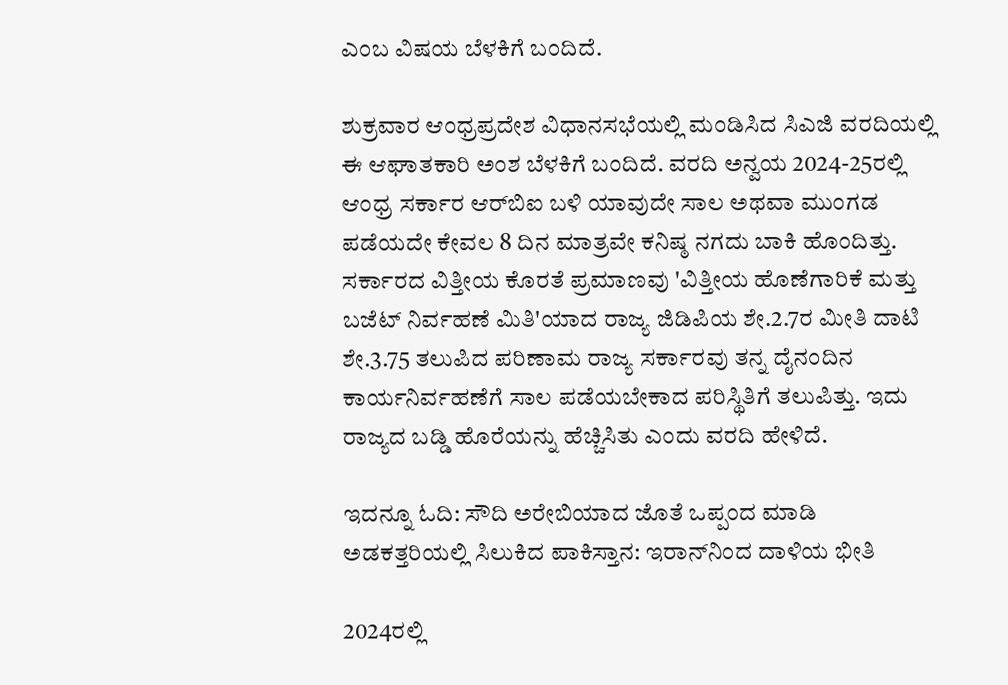ಎಂಬ ವಿಷಯ ಬೆಳಕಿಗೆ ಬಂದಿದೆ.

ಶುಕ್ರವಾರ ಆಂಧ್ರಪ್ರದೇಶ ವಿಧಾನಸಭೆಯಲ್ಲಿ ಮಂಡಿಸಿದ ಸಿಎಜಿ ವರದಿಯಲ್ಲಿ ಈ ಆಘಾತಕಾರಿ ಅಂಶ ಬೆಳಕಿಗೆ ಬಂದಿದೆ. ವರದಿ ಅನ್ವಯ 2024-25ರಲ್ಲಿ ಆಂಧ್ರ ಸರ್ಕಾರ ಆರ್‌ಬಿಐ ಬಳಿ ಯಾವುದೇ ಸಾಲ ಅಥವಾ ಮುಂಗಡ ಪಡೆಯದೇ ಕೇವಲ 8 ದಿನ ಮಾತ್ರವೇ ಕನಿಷ್ಠ ನಗದು ಬಾಕಿ ಹೊಂದಿತ್ತು. ಸರ್ಕಾರದ ವಿತ್ತೀಯ ಕೊರತೆ ಪ್ರಮಾಣವು 'ವಿತ್ತೀಯ ಹೊಣೆಗಾರಿಕೆ ಮತ್ತು ಬಜೆಟ್‌ ನಿರ್ವಹಣೆ ಮಿತಿ'ಯಾದ ರಾಜ್ಯ ಜಿಡಿಪಿಯ ಶೇ.2.7ರ ಮೀತಿ ದಾಟಿ ಶೇ.3.75 ತಲುಪಿದ ಪರಿಣಾಮ ರಾಜ್ಯ ಸರ್ಕಾರವು ತನ್ನ ದೈನಂದಿನ ಕಾರ್ಯನಿರ್ವಹಣೆಗೆ ಸಾಲ ಪಡೆಯಬೇಕಾದ ಪರಿಸ್ಥಿತಿಗೆ ತಲುಪಿತ್ತು. ಇದು ರಾಜ್ಯದ ಬಡ್ಡಿ ಹೊರೆಯನ್ನು ಹೆಚ್ಚಿಸಿತು ಎಂದು ವರದಿ ಹೇಳಿದೆ.

ಇದನ್ನೂ ಓದಿ: ಸೌದಿ ಅರೇಬಿಯಾದ ಜೊತೆ ಒಪ್ಪಂದ ಮಾಡಿ ಅಡಕತ್ತರಿಯಲ್ಲಿ ಸಿಲುಕಿದ ಪಾಕಿಸ್ತಾನ: ಇರಾನ್‌ನಿಂದ ದಾಳಿಯ ಭೀತಿ

2024ರಲ್ಲಿ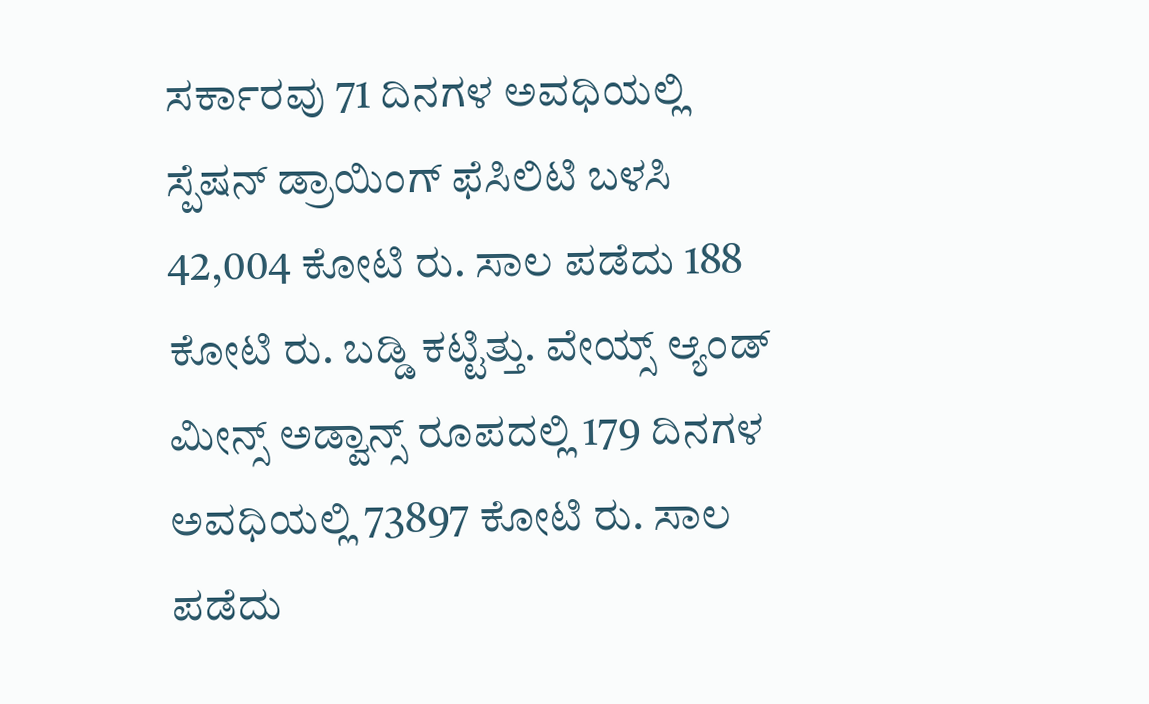ಸರ್ಕಾರವು 71 ದಿನಗಳ ಅವಧಿಯಲ್ಲಿ ಸ್ಪೆಷನ್‌ ಡ್ರಾಯಿಂಗ್‌ ಫೆಸಿಲಿಟಿ ಬಳಸಿ 42,004 ಕೋಟಿ ರು. ಸಾಲ ಪಡೆದು 188 ಕೋಟಿ ರು. ಬಡ್ಡಿ ಕಟ್ಟಿತ್ತು. ವೇಯ್ಸ್‌ ಆ್ಯಂಡ್‌ ಮೀನ್ಸ್‌ ಅಡ್ವಾನ್ಸ್‌ ರೂಪದಲ್ಲಿ 179 ದಿನಗಳ ಅವಧಿಯಲ್ಲಿ 73897 ಕೋಟಿ ರು. ಸಾಲ ಪಡೆದು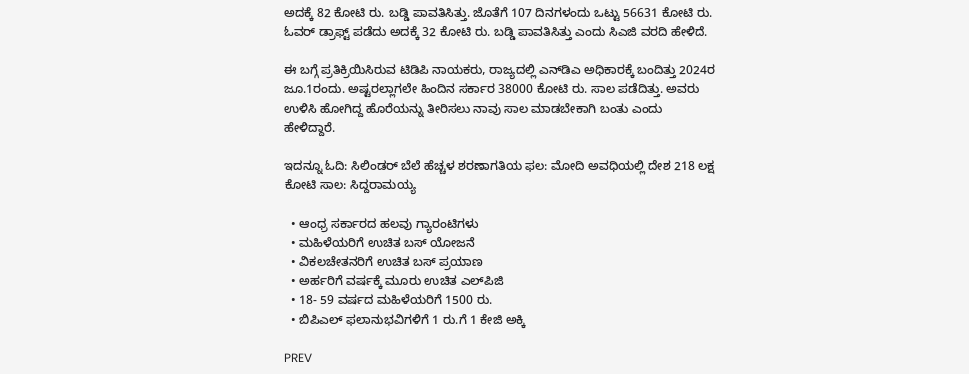ಅದಕ್ಕೆ 82 ಕೋಟಿ ರು. ಬಡ್ಡಿ ಪಾವತಿಸಿತ್ತು. ಜೊತೆಗೆ 107 ದಿನಗಳಂದು ಒಟ್ಟು 56631 ಕೋಟಿ ರು. ಓವರ್‌ ಡ್ರಾಫ್ಟ್‌ ಪಡೆದು ಅದಕ್ಕೆ 32 ಕೋಟಿ ರು. ಬಡ್ಡಿ ಪಾವತಿಸಿತ್ತು ಎಂದು ಸಿಎಜಿ ವರದಿ ಹೇಳಿದೆ.

ಈ ಬಗ್ಗೆ ಪ್ರತಿಕ್ರಿಯಿಸಿರುವ ಟಿಡಿಪಿ ನಾಯಕರು, ರಾಜ್ಯದಲ್ಲಿ ಎನ್‌ಡಿಎ ಅಧಿಕಾರಕ್ಕೆ ಬಂದಿತ್ತು 2024ರ ಜೂ.1ರಂದು. ಅಷ್ಟರಲ್ಲಾಗಲೇ ಹಿಂದಿನ ಸರ್ಕಾರ 38000 ಕೋಟಿ ರು. ಸಾಲ ಪಡೆದಿತ್ತು. ಅವರು ಉಳಿಸಿ ಹೋಗಿದ್ದ ಹೊರೆಯನ್ನು ತೀರಿಸಲು ನಾವು ಸಾಲ ಮಾಡಬೇಕಾಗಿ ಬಂತು ಎಂದು ಹೇಳಿದ್ದಾರೆ.

ಇದನ್ನೂ ಓದಿ: ಸಿಲಿಂಡ‌ರ್ ಬೆಲೆ ಹೆಚ್ಚಳ ಶರಣಾಗತಿಯ ಫಲ: ಮೋದಿ ಅವಧಿಯಲ್ಲಿ ದೇಶ 218 ಲಕ್ಷ ಕೋಟಿ ಸಾಲ: ಸಿದ್ದರಾಮಯ್ಯ

  • ಆಂಧ್ರ ಸರ್ಕಾರದ ಹಲವು ಗ್ಯಾರಂಟಿಗಳು
  • ಮಹಿಳೆಯರಿಗೆ ಉಚಿತ ಬಸ್‌ ಯೋಜನೆ
  • ವಿಕಲಚೇತನರಿಗೆ ಉಚಿತ ಬಸ್‌ ಪ್ರಯಾಣ
  • ಅರ್ಹರಿಗೆ ವರ್ಷಕ್ಕೆ ಮೂರು ಉಚಿತ ಎಲ್‌ಪಿಜಿ
  • 18- 59 ವರ್ಷದ ಮಹಿಳೆಯರಿಗೆ 1500 ರು.
  • ಬಿಪಿಎಲ್‌ ಫಲಾನುಭವಿಗಳಿಗೆ 1 ರು.ಗೆ 1 ಕೇಜಿ ಅಕ್ಕಿ

PREV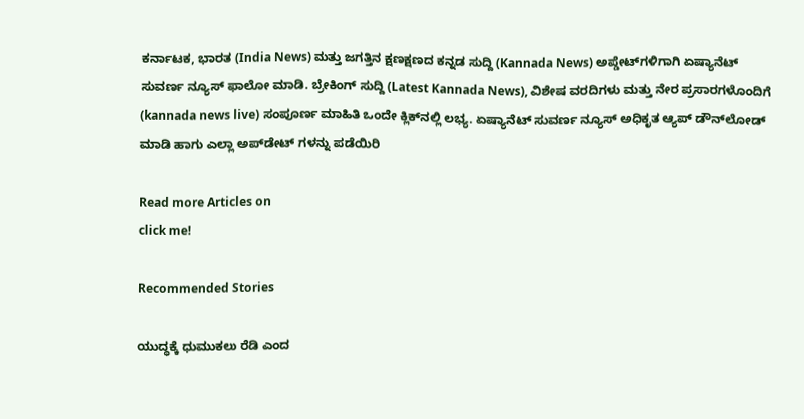ಕರ್ನಾಟಕ, ಭಾರತ (India News) ಮತ್ತು ಜಗತ್ತಿನ ಕ್ಷಣಕ್ಷಣದ ಕನ್ನಡ ಸುದ್ದಿ (Kannada News) ಅಪ್ಡೇಟ್‌ಗಳಿಗಾಗಿ ಏಷ್ಯಾನೆಟ್ ಸುವರ್ಣ ನ್ಯೂಸ್‌ ಫಾಲೋ ಮಾಡಿ. ಬ್ರೇಕಿಂಗ್ ಸುದ್ದಿ (Latest Kannada News), ವಿಶೇಷ ವರದಿಗಳು ಮತ್ತು ನೇರ ಪ್ರಸಾರಗಳೊಂದಿಗೆ (kannada news live) ಸಂಪೂರ್ಣ ಮಾಹಿತಿ ಒಂದೇ ಕ್ಲಿಕ್‌ನಲ್ಲಿ ಲಭ್ಯ. ಏಷ್ಯಾನೆಟ್ ಸುವರ್ಣ ನ್ಯೂಸ್ ಅಧಿಕೃತ ಆ್ಯಪ್ ಡೌನ್‌ಲೋಡ್ ಮಾಡಿ ಹಾಗು ಎಲ್ಲಾ ಅಪ್‌ಡೇಟ್ ಗಳನ್ನು ಪಡೆಯಿರಿ

Read more Articles on
click me!

Recommended Stories

ಯುದ್ಧಕ್ಕೆ ಧುಮುಕಲು ರೆಡಿ ಎಂದ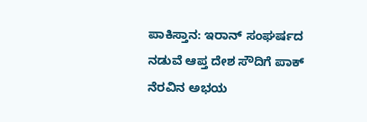ಪಾಕಿಸ್ತಾನ: ಇರಾನ್ ಸಂಘರ್ಷದ ನಡುವೆ ಆಪ್ತ ದೇಶ ಸೌದಿಗೆ ಪಾಕ್ ನೆರವಿನ ಅಭಯ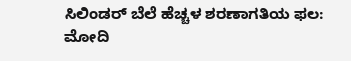ಸಿಲಿಂಡ‌ರ್ ಬೆಲೆ ಹೆಚ್ಚಳ ಶರಣಾಗತಿಯ ಫಲ: ಮೋದಿ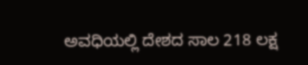ಅವಧಿಯಲ್ಲಿ ದೇಶದ ಸಾಲ 218 ಲಕ್ಷ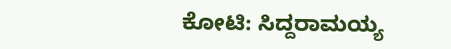ಕೋಟಿ: ಸಿದ್ದರಾಮಯ್ಯ